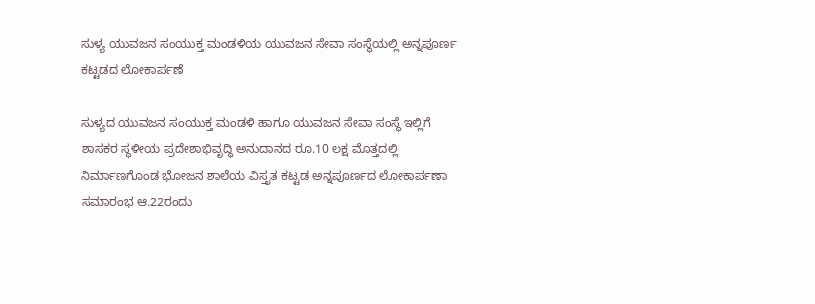ಸುಳ್ಯ ಯುವಜನ ಸಂಯುಕ್ತ ಮಂಡಳಿಯ ಯುವಜನ ಸೇವಾ ಸಂಸ್ಥೆಯಲ್ಲಿ ಅನ್ನಪೂರ್ಣ ಕಟ್ಟಡದ ಲೋಕಾರ್ಪಣೆ

ಸುಳ್ಯದ ಯುವಜನ ಸಂಯುಕ್ತ ಮಂಡಳಿ ಹಾಗೂ ಯುವಜನ ಸೇವಾ ಸಂಸ್ಥೆ ಇಲ್ಲಿಗೆ ಶಾಸಕರ ಸ್ಥಳೀಯ ಪ್ರದೇಶಾಭಿವೃದ್ಧಿ ಅನುದಾನದ ರೂ.10 ಲಕ್ಷ ಮೊತ್ತದಲ್ಲಿ ನಿರ್ಮಾಣಗೊಂಡ ಭೋಜನ ಶಾಲೆಯ ವಿಸ್ತೃತ ಕಟ್ಟಡ ಅನ್ನಪೂರ್ಣದ ಲೋಕಾರ್ಪಣಾ ಸಮಾರಂಭ ಆ.22ರಂದು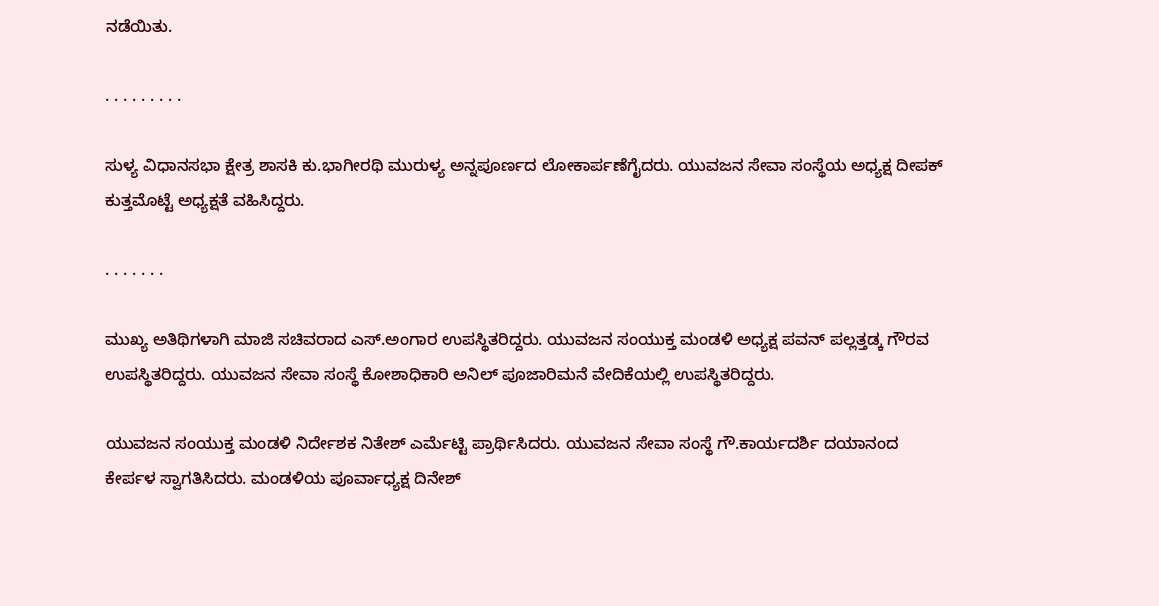ನಡೆಯಿತು.

. . . . . . . . .

ಸುಳ್ಯ ವಿಧಾನಸಭಾ ಕ್ಷೇತ್ರ ಶಾಸಕಿ ಕು.ಭಾಗೀರಥಿ ‌ಮುರುಳ್ಯ ಅನ್ನಪೂರ್ಣದ ಲೋಕಾರ್ಪಣೆಗೈದರು. ಯುವಜನ ಸೇವಾ ಸಂಸ್ಥೆಯ ಅಧ್ಯಕ್ಷ ದೀಪಕ್ ಕುತ್ತಮೊಟ್ಟೆ ಅಧ್ಯಕ್ಷತೆ‌ ವಹಿಸಿದ್ದರು.

. . . . . . .

ಮುಖ್ಯ ಅತಿಥಿಗಳಾಗಿ ಮಾಜಿ ಸಚಿವರಾದ ಎಸ್.ಅಂಗಾರ ಉಪಸ್ಥಿತರಿದ್ದರು. ಯುವಜನ ಸಂಯುಕ್ತ ಮಂಡಳಿ ಅಧ್ಯಕ್ಷ ಪವನ್ ಪಲ್ಲತ್ತಡ್ಕ ಗೌರವ ಉಪಸ್ಥಿತರಿದ್ದರು. ಯುವಜನ ಸೇವಾ ಸಂಸ್ಥೆ ಕೋಶಾಧಿಕಾರಿ ಅನಿಲ್ ಪೂಜಾರಿಮನೆ ವೇದಿಕೆಯಲ್ಲಿ ಉಪಸ್ಥಿತರಿದ್ದರು.

ಯುವಜನ ಸಂಯುಕ್ತ ಮಂಡಳಿ ನಿರ್ದೇಶಕ ನಿತೇಶ್ ಎರ್ಮೆಟ್ಟಿ ಪ್ರಾರ್ಥಿಸಿದರು. ಯುವಜನ ಸೇವಾ ಸಂಸ್ಥೆ ಗೌ.ಕಾರ್ಯದರ್ಶಿ ದಯಾನಂದ ಕೇರ್ಪಳ ‌ಸ್ವಾಗತಿಸಿದರು. ಮಂಡಳಿಯ ಪೂರ್ವಾಧ್ಯಕ್ಷ ದಿನೇಶ್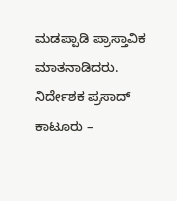ಮಡಪ್ಪಾಡಿ ಪ್ರಾಸ್ತಾವಿಕ ಮಾತನಾಡಿದರು. ನಿರ್ದೇಶಕ ಪ್ರಸಾದ್ ಕಾಟೂರು –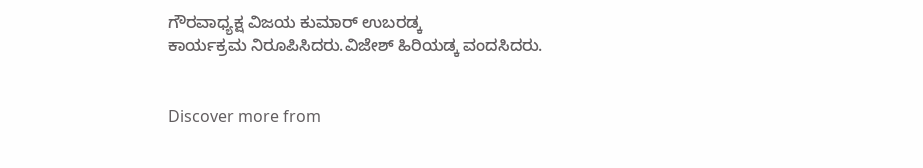ಗೌರವಾಧ್ಯಕ್ಷ ವಿಜಯ ಕುಮಾರ್ ಉಬರಡ್ಕ ಕಾರ್ಯಕ್ರಮ ‌ನಿರೂಪಿಸಿದರು.ವಿಜೇಶ್ ಹಿರಿಯಡ್ಕ ವಂದಸಿದರು.


Discover more from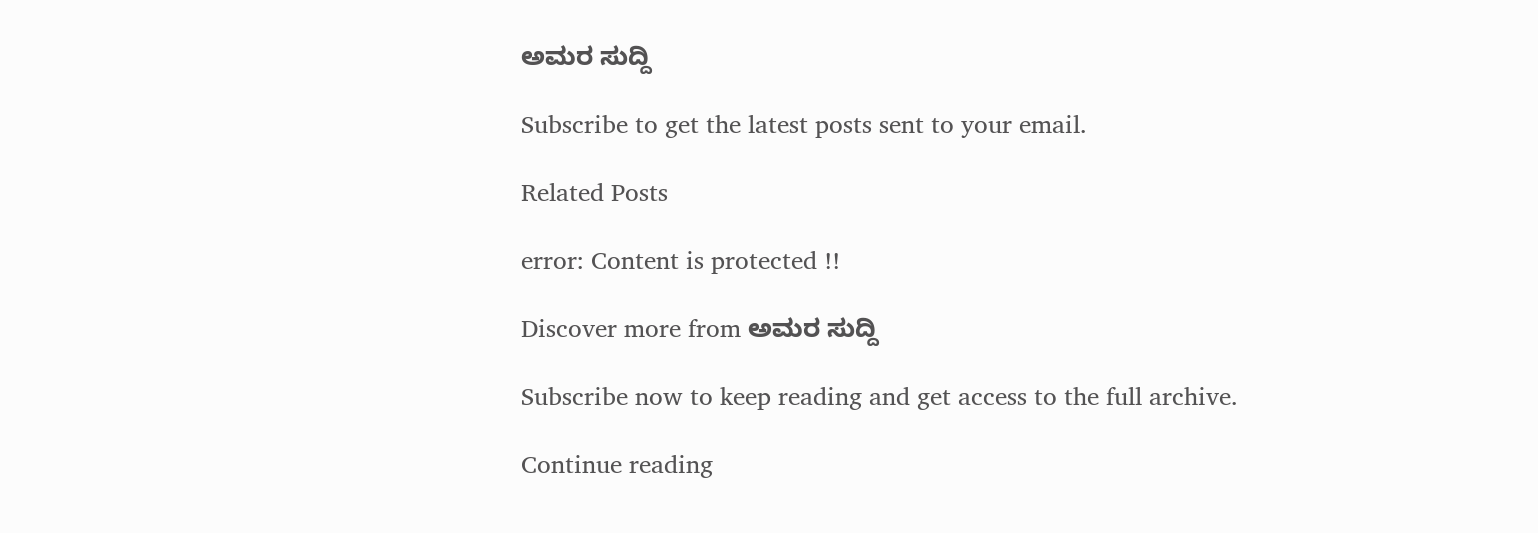ಅಮರ ಸುದ್ದಿ

Subscribe to get the latest posts sent to your email.

Related Posts

error: Content is protected !!

Discover more from ಅಮರ ಸುದ್ದಿ

Subscribe now to keep reading and get access to the full archive.

Continue reading